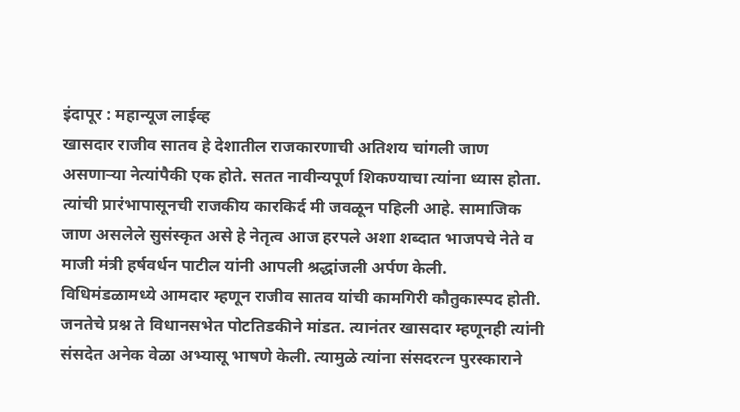इंदापूर : महान्यूज लाईव्ह
खासदार राजीव सातव हे देशातील राजकारणाची अतिशय चांगली जाण असणाऱ्या नेत्यांपैकी एक होते. सतत नावीन्यपूर्ण शिकण्याचा त्यांना ध्यास होता. त्यांची प्रारंभापासूनची राजकीय कारकिर्द मी जवळून पहिली आहे. सामाजिक जाण असलेले सुसंस्कृत असे हे नेतृत्व आज हरपले अशा शब्दात भाजपचे नेते व माजी मंत्री हर्षवर्धन पाटील यांनी आपली श्रद्धांजली अर्पण केली.
विधिमंडळामध्ये आमदार म्हणून राजीव सातव यांची कामगिरी कौतुकास्पद होती. जनतेचे प्रश्न ते विधानसभेत पोटतिडकीने मांडत. त्यानंतर खासदार म्हणूनही त्यांनी संसदेत अनेक वेळा अभ्यासू भाषणे केली. त्यामुळे त्यांना संसदरत्न पुरस्काराने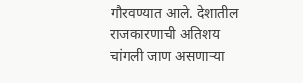गौरवण्यात आले. देशातील राजकारणाची अतिशय चांगली जाण असणाऱ्या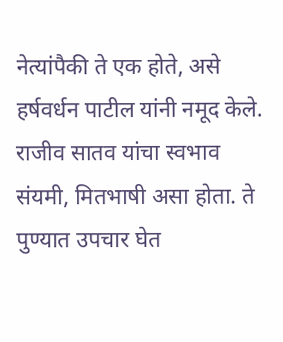नेत्यांपैकी ते एक होते, असे हर्षवर्धन पाटील यांनी नमूद केले.
राजीव सातव यांचा स्वभाव संयमी, मितभाषी असा होता. ते पुण्यात उपचार घेत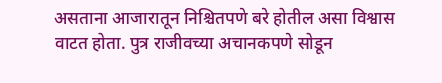असताना आजारातून निश्चितपणे बरे होतील असा विश्वास वाटत होता. पुत्र राजीवच्या अचानकपणे सोडून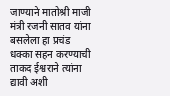जाण्याने मातोश्री माजी मंत्री रजनी सातव यांना बसलेला हा प्रचंड धक्का सहन करण्याची ताकद ईश्वराने त्यांना द्यावी अशी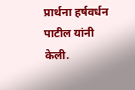प्रार्थना हर्षवर्धन पाटील यांनी केली.